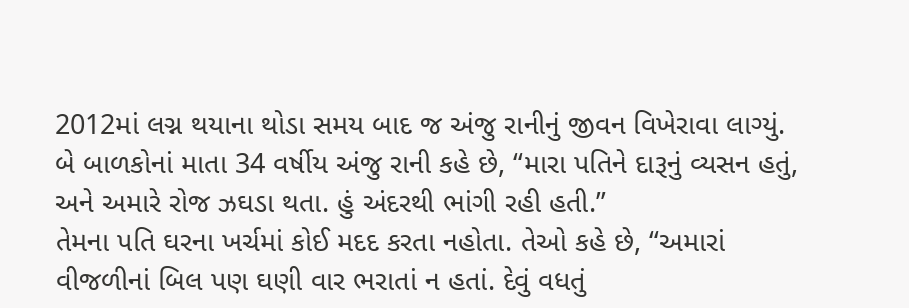2012માં લગ્ન થયાના થોડા સમય બાદ જ અંજુ રાનીનું જીવન વિખેરાવા લાગ્યું. બે બાળકોનાં માતા 34 વર્ષીય અંજુ રાની કહે છે, “મારા પતિને દારૂનું વ્યસન હતું, અને અમારે રોજ ઝઘડા થતા. હું અંદરથી ભાંગી રહી હતી.”
તેમના પતિ ઘરના ખર્ચમાં કોઈ મદદ કરતા નહોતા. તેઓ કહે છે, “અમારાં વીજળીનાં બિલ પણ ઘણી વાર ભરાતાં ન હતાં. દેવું વધતું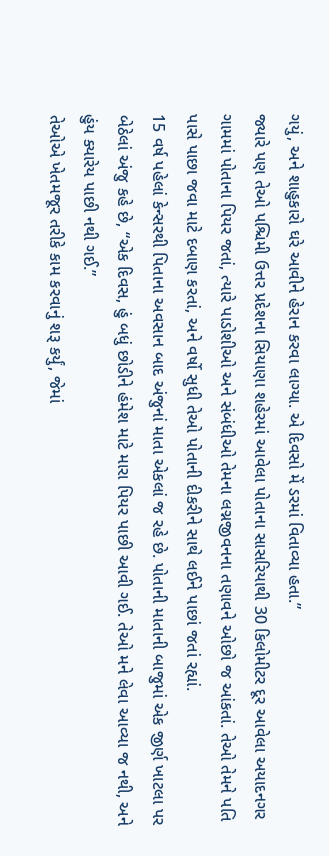ગયું, અને શાહુકારો ઘરે આવીને હેરાન કરવા લાગ્યા. એ દિવસો મેં ડરમાં વિતાવ્યા હતા.”
જ્યારે પણ તેઓ પશ્ચિમી ઉત્તર પ્રદેશના સિયાણા શહેરમાં આવેલા પોતાના સાસરિયાથી 30 કિલોમીટર દૂર આવેલા અયાદનગર ગામમાં પોતાના પિયર જતાં, ત્યારે પાડોશીઓ અને સંબંધીઓ તેમના લગ્નજીવનના તણાવને ઓછો જ આંકતાં. તેઓ તેમને પતિ પાસે પાછા જવા માટે દબાણ કરતાં, અને વર્ષો સુધી તેઓ પોતાની દીકરીને સાથે લઈને પાછાં જતાં રહ્યાં.
15 વર્ષ પહેલાં કેન્સરથી પિતાના અવસાન બાદ અંજુનાં માતા એકલાં જ રહે છે. પોતાની માતાની બાજુમાં એક જીર્ણ ખાટલા પર બેઠેલાં અંજુ કહે છે, “એક દિવસ, હું બધું છોડીને હંમેશ માટે મારા પિયર પાછી આવી ગઈ. તેઓ મને લેવા આવ્યા જ નથી, અને હુંય ક્યારેય પાછી નથી ગઈ.”
તેઓએ ખેતમજૂર તરીકે કામ કરવાનું શરૂ કર્યું, જેમાં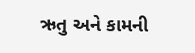ઋતુ અને કામની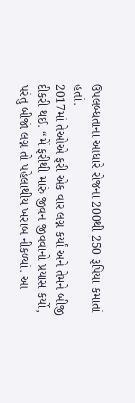ઉપલબ્ધતાના આધારે રોજના 200થી 250 રૂપિયા કમાતાં હતાં.
2017માં તેઓએ ફરી એક વાર લગ્ન કર્યાં અને તેમને બીજી દીકરી થઈ. “મેં ફરીથી મારું જીવન જીવવાનો પ્રયાસ કર્યો, પરંતુ બીજાં લગ્ન તો પહેલાથીય ખરાબ નીકળ્યાં. આ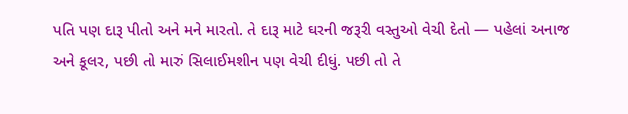પતિ પણ દારૂ પીતો અને મને મારતો. તે દારૂ માટે ઘરની જરૂરી વસ્તુઓ વેચી દેતો — પહેલાં અનાજ અને કૂલર, પછી તો મારું સિલાઈમશીન પણ વેચી દીધું. પછી તો તે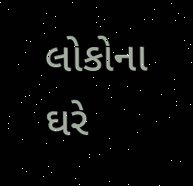લોકોના ઘરે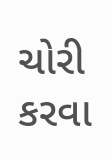ચોરી કરવા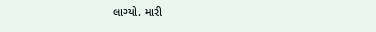લાગ્યો. મારી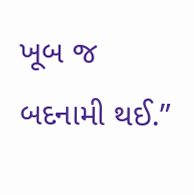ખૂબ જ બદનામી થઈ.”